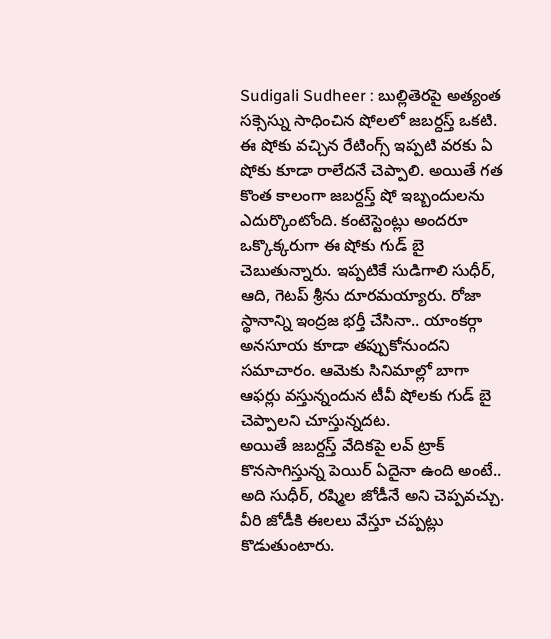Sudigali Sudheer : బుల్లితెరపై అత్యంత సక్సెస్ను సాధించిన షోలలో జబర్దస్త్ ఒకటి. ఈ షోకు వచ్చిన రేటింగ్స్ ఇప్పటి వరకు ఏ షోకు కూడా రాలేదనే చెప్పాలి. అయితే గత కొంత కాలంగా జబర్దస్త్ షో ఇబ్బందులను ఎదుర్కొంటోంది. కంటెస్టెంట్లు అందరూ ఒక్కొక్కరుగా ఈ షోకు గుడ్ బై చెబుతున్నారు. ఇప్పటికే సుడిగాలి సుధీర్, ఆది, గెటప్ శ్రీను దూరమయ్యారు. రోజా స్థానాన్ని ఇంద్రజ భర్తీ చేసినా.. యాంకర్గా అనసూయ కూడా తప్పుకోనుందని సమాచారం. ఆమెకు సినిమాల్లో బాగా ఆఫర్లు వస్తున్నందున టీవీ షోలకు గుడ్ బై చెప్పాలని చూస్తున్నదట.
అయితే జబర్దస్త్ వేదికపై లవ్ ట్రాక్ కొనసాగిస్తున్న పెయిర్ ఏదైనా ఉంది అంటే.. అది సుధీర్, రష్మిల జోడీనే అని చెప్పవచ్చు. వీరి జోడీకి ఈలలు వేస్తూ చప్పట్లు కొడుతుంటారు.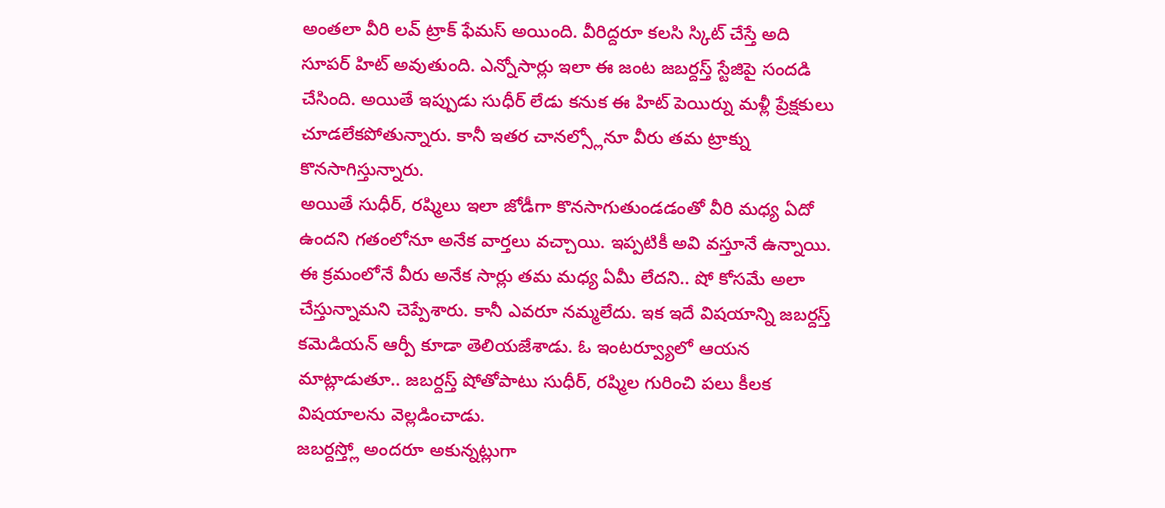అంతలా వీరి లవ్ ట్రాక్ ఫేమస్ అయింది. వీరిద్దరూ కలసి స్కిట్ చేస్తే అది సూపర్ హిట్ అవుతుంది. ఎన్నోసార్లు ఇలా ఈ జంట జబర్దస్త్ స్టేజిపై సందడి చేసింది. అయితే ఇప్పుడు సుధీర్ లేడు కనుక ఈ హిట్ పెయిర్ను మళ్లీ ప్రేక్షకులు చూడలేకపోతున్నారు. కానీ ఇతర చానల్స్లోనూ వీరు తమ ట్రాక్ను కొనసాగిస్తున్నారు.
అయితే సుధీర్, రష్మిలు ఇలా జోడీగా కొనసాగుతుండడంతో వీరి మధ్య ఏదో ఉందని గతంలోనూ అనేక వార్తలు వచ్చాయి. ఇప్పటికీ అవి వస్తూనే ఉన్నాయి. ఈ క్రమంలోనే వీరు అనేక సార్లు తమ మధ్య ఏమీ లేదని.. షో కోసమే అలా చేస్తున్నామని చెప్పేశారు. కానీ ఎవరూ నమ్మలేదు. ఇక ఇదే విషయాన్ని జబర్దస్త్ కమెడియన్ ఆర్పీ కూడా తెలియజేశాడు. ఓ ఇంటర్వ్యూలో ఆయన మాట్లాడుతూ.. జబర్దస్త్ షోతోపాటు సుధీర్, రష్మిల గురించి పలు కీలక విషయాలను వెల్లడించాడు.
జబర్దస్త్లో అందరూ అకున్నట్లుగా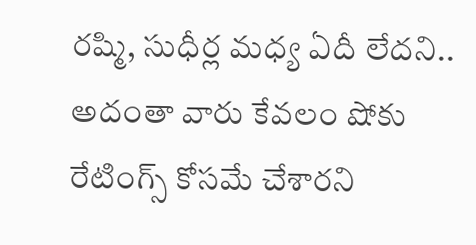రష్మి, సుధీర్ల మధ్య ఏదీ లేదని.. అదంతా వారు కేవలం షోకు రేటింగ్స్ కోసమే చేశారని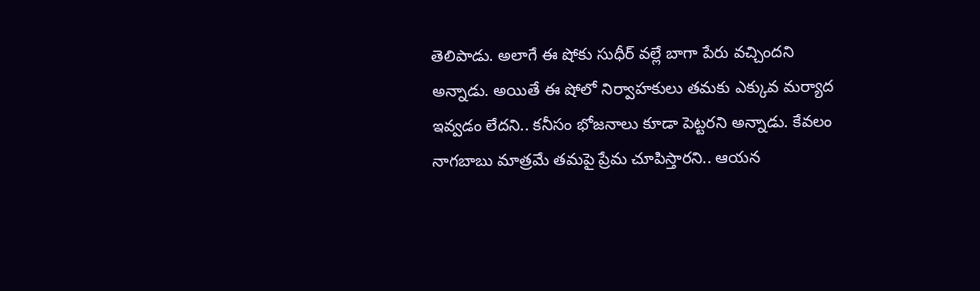తెలిపాడు. అలాగే ఈ షోకు సుధీర్ వల్లే బాగా పేరు వచ్చిందని అన్నాడు. అయితే ఈ షోలో నిర్వాహకులు తమకు ఎక్కువ మర్యాద ఇవ్వడం లేదని.. కనీసం భోజనాలు కూడా పెట్టరని అన్నాడు. కేవలం నాగబాబు మాత్రమే తమపై ప్రేమ చూపిస్తారని.. ఆయన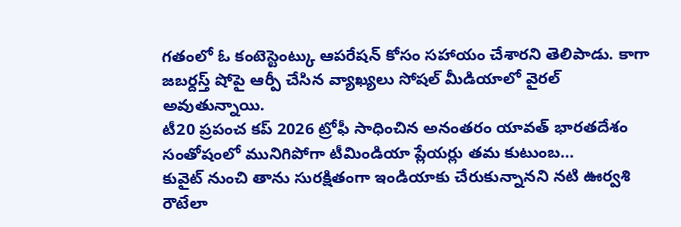గతంలో ఓ కంటెస్టెంట్కు ఆపరేషన్ కోసం సహాయం చేశారని తెలిపాడు. కాగా జబర్దస్త్ షోపై ఆర్పీ చేసిన వ్యాఖ్యలు సోషల్ మీడియాలో వైరల్ అవుతున్నాయి.
టీ20 ప్రపంచ కప్ 2026 ట్రోఫీ సాధించిన అనంతరం యావత్ భారతదేశం సంతోషంలో మునిగిపోగా టీమిండియా ప్లేయర్లు తమ కుటుంబ…
కువైట్ నుంచి తాను సురక్షితంగా ఇండియాకు చేరుకున్నానని నటి ఊర్వశి రౌటేలా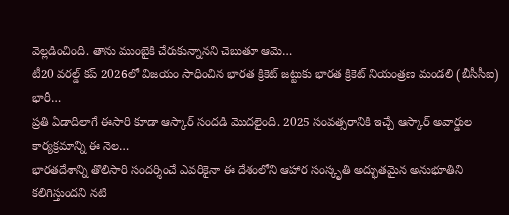వెల్లడించింది. తాను ముంబైకి చేరుకున్నానని చెబుతూ ఆమె…
టీ20 వరల్డ్ కప్ 2026లో విజయం సాధించిన భారత క్రికెట్ జట్టుకు భారత క్రికెట్ నియంత్రణ మండలి (బీసీసీఐ) భారీ…
ప్రతి ఏడాదిలాగే ఈసారి కూడా ఆస్కార్ సందడి మొదలైంది. 2025 సంవత్సరానికి ఇచ్చే ఆస్కార్ అవార్డుల కార్యక్రమాన్ని ఈ నెల…
భారతదేశాన్ని తొలిసారి సందర్శించే ఎవరికైనా ఈ దేశంలోని ఆహార సంస్కృతి అద్భుతమైన అనుభూతిని కలిగిస్తుందని నటి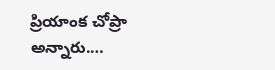ప్రియాంక చోప్రా అన్నారు.…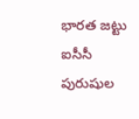భారత జట్టు ఐసీసీ పురుషుల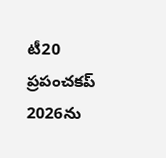టీ20 ప్రపంచకప్ 2026ను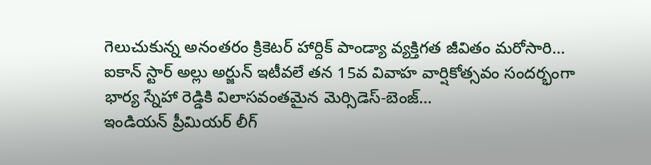గెలుచుకున్న అనంతరం క్రికెటర్ హార్దిక్ పాండ్యా వ్యక్తిగత జీవితం మరోసారి…
ఐకాన్ స్టార్ అల్లు అర్జున్ ఇటీవలే తన 15వ వివాహ వార్షికోత్సవం సందర్భంగా భార్య స్నేహా రెడ్డికి విలాసవంతమైన మెర్సిడెస్-బెంజ్…
ఇండియన్ ప్రీమియర్ లీగ్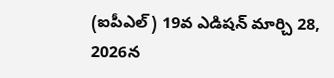(ఐపీఎల్) 19వ ఎడిషన్ మార్చి 28, 2026న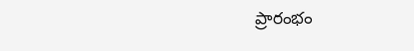ప్రారంభం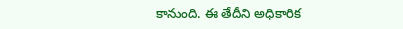కానుంది. ఈ తేదీని అధికారిక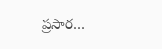ప్రసార…